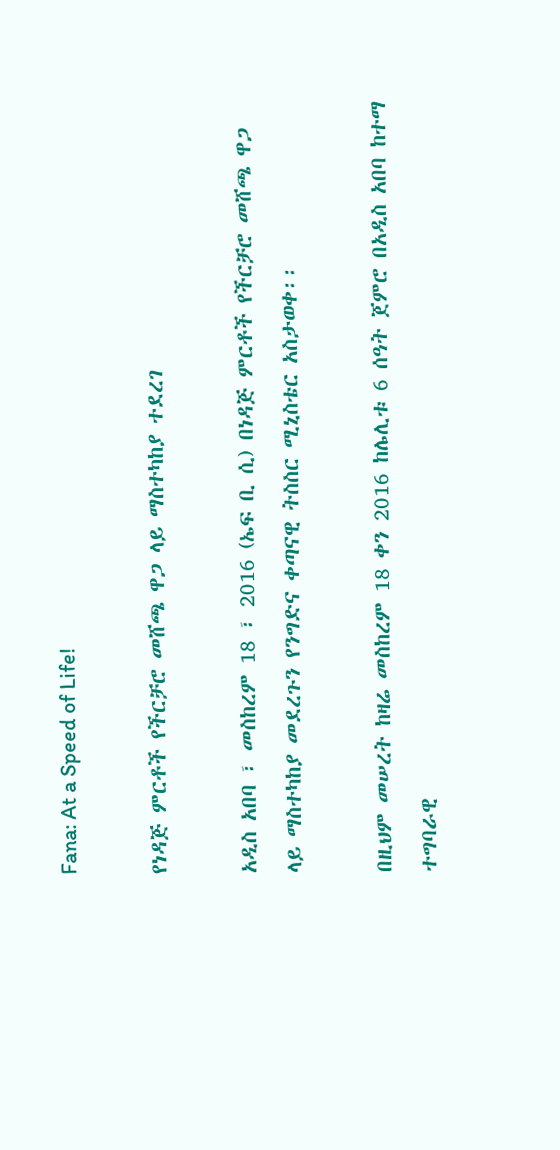Fana: At a Speed of Life!

የነዳጅ ምርቶች የችርቻሮ መሸጫ ዋጋ ላይ ማስተካከያ ተደረገ

አዲስ አበባ ፣ መስከረም 18 ፣ 2016 (ኤፍ ቢ ሲ) በነዳጅ ምርቶች የችርቻሮ መሸጫ ዋጋ ላይ ማስተካከያ መደረጉን የንግድና ቀጣናዊ ትስስር ሚኒስቴር አስታወቀ፡፡

በዚህም መሠረት ከዛሬ መስከረም 18 ቀን 2016 ከሌሊቱ 6 ሰዓት ጀምሮ በአዲስ አበባ ከተማ ተግባራዊ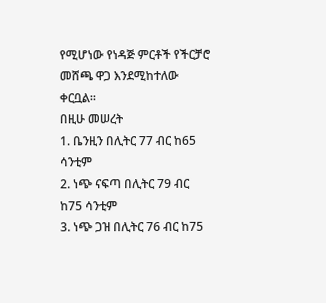የሚሆነው የነዳጅ ምርቶች የችርቻሮ መሸጫ ዋጋ እንደሚከተለው ቀርቧል፡፡
በዚሁ መሠረት
1. ቤንዚን በሊትር 77 ብር ከ65 ሳንቲም
2. ነጭ ናፍጣ በሊትር 79 ብር ከ75 ሳንቲም
3. ነጭ ጋዝ በሊትር 76 ብር ከ75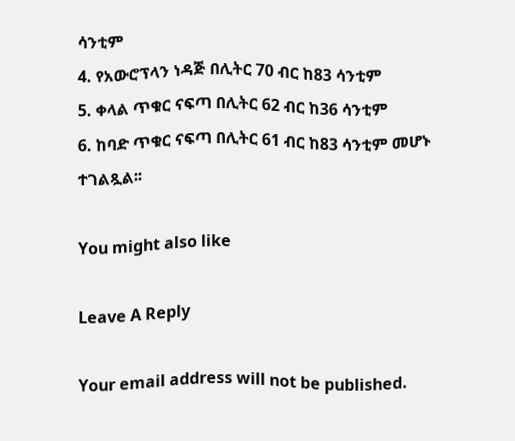ሳንቲም
4. የአውሮፕላን ነዳጅ በሊትር 70 ብር ከ83 ሳንቲም
5. ቀላል ጥቁር ናፍጣ በሊትር 62 ብር ከ36 ሳንቲም
6. ከባድ ጥቁር ናፍጣ በሊትር 61 ብር ከ83 ሳንቲም መሆኑ ተገልጿል፡፡

You might also like

Leave A Reply

Your email address will not be published.